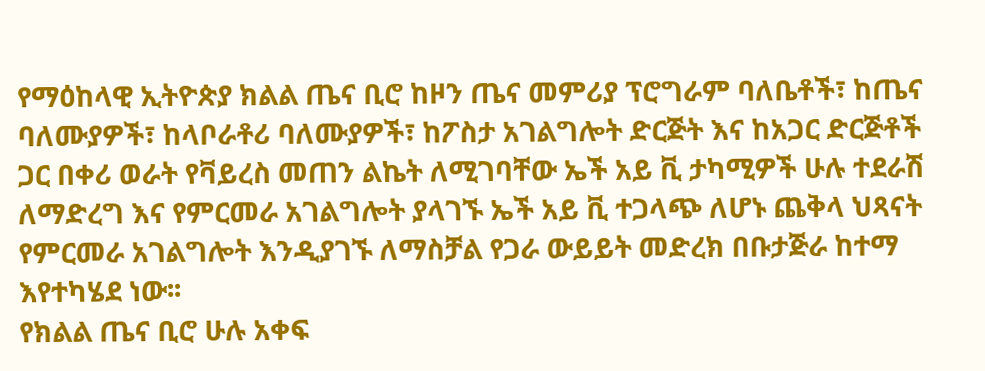የማዕከላዊ ኢትዮጵያ ክልል ጤና ቢሮ ከዞን ጤና መምሪያ ፕሮግራም ባለቤቶች፣ ከጤና ባለሙያዎች፣ ከላቦራቶሪ ባለሙያዎች፣ ከፖስታ አገልግሎት ድርጅት እና ከአጋር ድርጅቶች ጋር በቀሪ ወራት የቫይረስ መጠን ልኬት ለሚገባቸው ኤች አይ ቪ ታካሚዎች ሁሉ ተደራሽ ለማድረግ እና የምርመራ አገልግሎት ያላገኙ ኤች አይ ቪ ተጋላጭ ለሆኑ ጨቅላ ህጻናት የምርመራ አገልግሎት እንዲያገኙ ለማስቻል የጋራ ውይይት መድረክ በቡታጅራ ከተማ እየተካሄደ ነው፡፡
የክልል ጤና ቢሮ ሁሉ አቀፍ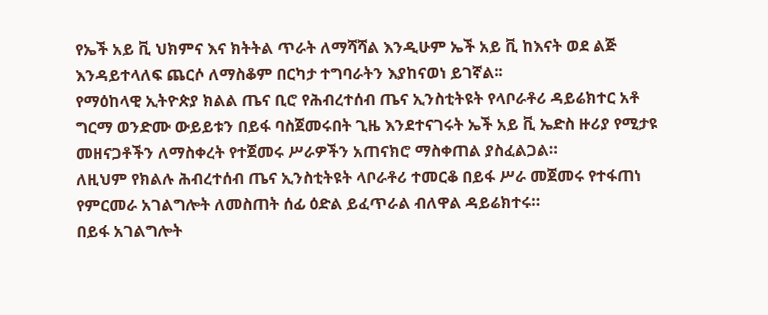የኤች አይ ቪ ህክምና እና ክትትል ጥራት ለማሻሻል እንዲሁም ኤች አይ ቪ ከእናት ወደ ልጅ እንዳይተላለፍ ጨርሶ ለማስቆም በርካታ ተግባራትን እያከናወነ ይገኛል፡፡
የማዕከላዊ ኢትዮጵያ ክልል ጤና ቢሮ የሕብረተሰብ ጤና ኢንስቲትዩት የላቦራቶሪ ዳይሬክተር አቶ ግርማ ወንድሙ ውይይቱን በይፋ ባስጀመሩበት ጊዜ እንደተናገሩት ኤች አይ ቪ ኤድስ ዙሪያ የሚታዩ መዘናጋቶችን ለማስቀረት የተጀመሩ ሥራዎችን አጠናክሮ ማስቀጠል ያስፈልጋል።
ለዚህም የክልሉ ሕብረተሰብ ጤና ኢንስቲትዩት ላቦራቶሪ ተመርቆ በይፋ ሥራ መጀመሩ የተፋጠነ የምርመራ አገልግሎት ለመስጠት ሰፊ ዕድል ይፈጥራል ብለዋል ዳይሬክተሩ።
በይፋ አገልግሎት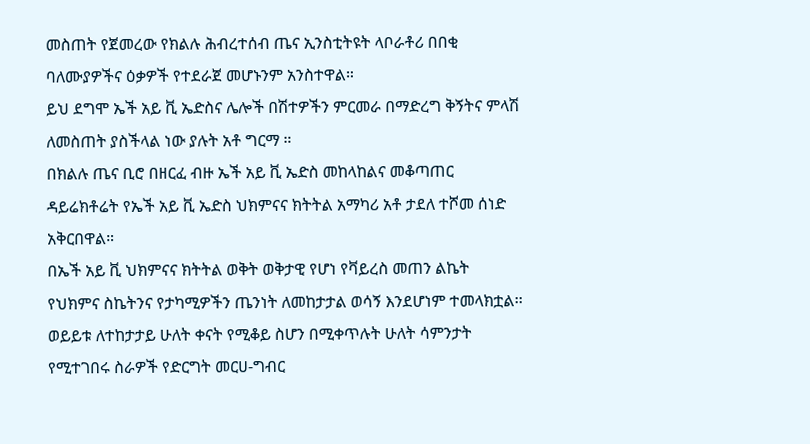መስጠት የጀመረው የክልሉ ሕብረተሰብ ጤና ኢንስቲትዩት ላቦራቶሪ በበቂ ባለሙያዎችና ዕቃዎች የተደራጀ መሆኑንም አንስተዋል።
ይህ ደግሞ ኤች አይ ቪ ኤድስና ሌሎች በሽተዎችን ምርመራ በማድረግ ቅኝትና ምላሽ ለመስጠት ያስችላል ነው ያሉት አቶ ግርማ ።
በክልሉ ጤና ቢሮ በዘርፈ ብዙ ኤች አይ ቪ ኤድስ መከላከልና መቆጣጠር ዳይሬክቶሬት የኤች አይ ቪ ኤድስ ህክምናና ክትትል አማካሪ አቶ ታደለ ተሾመ ሰነድ አቅርበዋል።
በኤች አይ ቪ ህክምናና ክትትል ወቅት ወቅታዊ የሆነ የቫይረስ መጠን ልኬት የህክምና ስኬትንና የታካሚዎችን ጤንነት ለመከታታል ወሳኝ እንደሆነም ተመላክቷል፡፡
ወይይቱ ለተከታታይ ሁለት ቀናት የሚቆይ ስሆን በሚቀጥሉት ሁለት ሳምንታት የሚተገበሩ ስራዎች የድርግት መርሀ-ግብር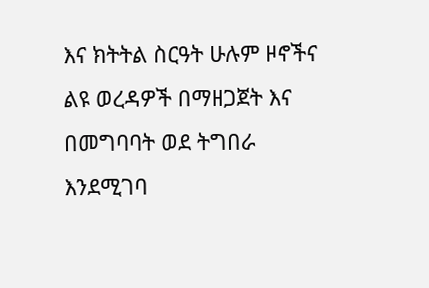እና ክትትል ስርዓት ሁሉም ዞኖችና ልዩ ወረዳዎች በማዘጋጀት እና በመግባባት ወደ ትግበራ እንደሚገባ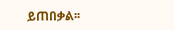ይጠበቃል፡፡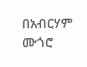በአብርሃም ሙጎሮ